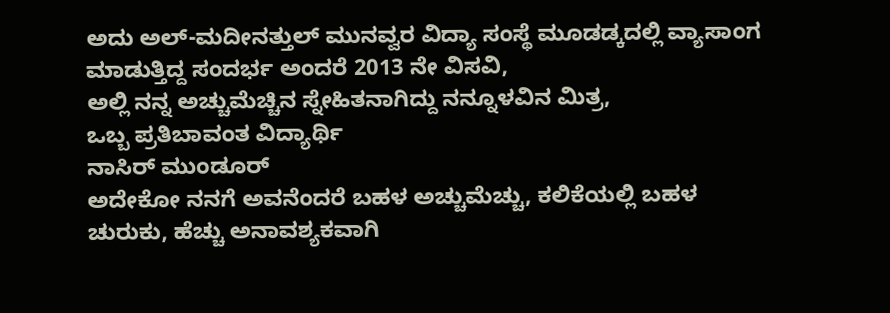ಅದು ಅಲ್-ಮದೀನತ್ತುಲ್ ಮುನವ್ವರ ವಿದ್ಯಾ ಸಂಸ್ಥೆ ಮೂಡಡ್ಕದಲ್ಲಿ ವ್ಯಾಸಾಂಗ ಮಾಡುತ್ತಿದ್ದ ಸಂದರ್ಭ ಅಂದರೆ 2013 ನೇ ವಿಸವಿ,
ಅಲ್ಲಿ ನನ್ನ ಅಚ್ಚುಮೆಚ್ಚಿನ ಸ್ನೇಹಿತನಾಗಿದ್ದು ನನ್ನೂಳವಿನ ಮಿತ್ರ,
ಒಬ್ಬ ಪ್ರತಿಬಾವಂತ ವಿದ್ಯಾರ್ಥಿ
ನಾಸಿರ್ ಮುಂಡೂರ್
ಅದೇಕೋ ನನಗೆ ಅವನೆಂದರೆ ಬಹಳ ಅಚ್ಚುಮೆಚ್ಚು, ಕಲಿಕೆಯಲ್ಲಿ ಬಹಳ ಚುರುಕು, ಹೆಚ್ಚು ಅನಾವಶ್ಯಕವಾಗಿ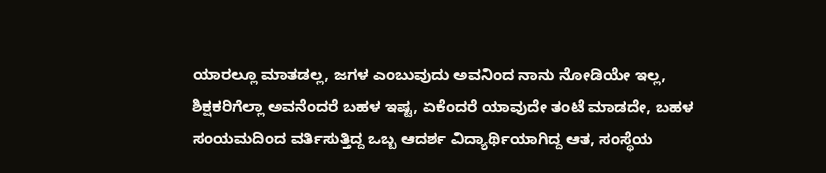ಯಾರಲ್ಲೂ ಮಾತಡಲ್ಲ, ಜಗಳ ಎಂಬುವುದು ಅವನಿಂದ ನಾನು ನೋಡಿಯೇ ಇಲ್ಲ,
ಶಿಕ್ಷಕರಿಗೆಲ್ಲಾ ಅವನೆಂದರೆ ಬಹಳ ಇಷ್ಟ, ಏಕೆಂದರೆ ಯಾವುದೇ ತಂಟೆ ಮಾಡದೇ, ಬಹಳ ಸಂಯಮದಿಂದ ವರ್ತಿಸುತ್ತಿದ್ದ ಒಬ್ಬ ಆದರ್ಶ ವಿದ್ಯಾರ್ಥಿಯಾಗಿದ್ದ ಆತ, ಸಂಸ್ಥೆಯ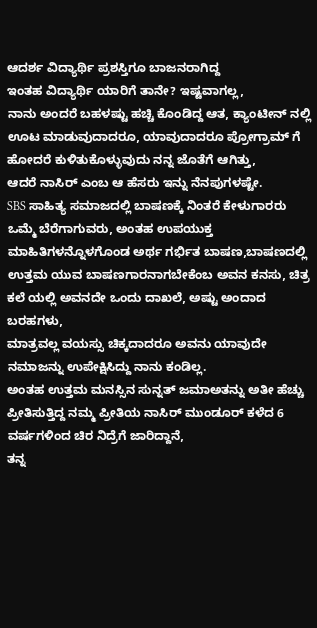ಆದರ್ಶ ವಿದ್ಯಾರ್ಥಿ ಪ್ರಶಸ್ತಿಗೂ ಬಾಜನರಾಗಿದ್ದ
ಇಂತಹ ವಿದ್ಯಾರ್ಥಿ ಯಾರಿಗೆ ತಾನೇ? ಇಷ್ಟವಾಗಲ್ಲ,
ನಾನು ಅಂದರೆ ಬಹಳಷ್ಟು ಹಚ್ಚಿ ಕೊಂಡಿದ್ದ ಆತ, ಕ್ಯಾಂಟೀನ್ ನಲ್ಲಿ ಊಟ ಮಾಡುವುದಾದರೂ, ಯಾವುದಾದರೂ ಪ್ರೋಗ್ರಾಮ್ ಗೆ ಹೋದರೆ ಕುಳಿತುಕೊಳ್ಳುವುದು ನನ್ನ ಜೊತೆಗೆ ಆಗಿತ್ತು,
ಆದರೆ ನಾಸಿರ್ ಎಂಬ ಆ ಹೆಸರು ಇನ್ನು ನೆನಪುಗಳಷ್ಟೇ.
SBS ಸಾಹಿತ್ಯ ಸಮಾಜದಲ್ಲಿ ಬಾಷಣಕ್ಕೆ ನಿಂತರೆ ಕೇಳುಗಾರರು ಒಮ್ಮೆ ಬೆರೆಗಾಗುವರು, ಅಂತಹ ಉಪಯುಕ್ತ ಮಾಹಿತಿಗಳನ್ನೊಳಗೊಂಡ ಅರ್ಥ ಗರ್ಭಿತ ಬಾಷಣ,ಬಾಷಣದಲ್ಲಿ ಉತ್ತಮ ಯುವ ಬಾಷಣಗಾರನಾಗಬೇಕೆಂಬ ಅವನ ಕನಸು, ಚಿತ್ರ ಕಲೆ ಯಲ್ಲಿ ಅವನದೇ ಒಂದು ದಾಖಲೆ, ಅಷ್ಟು ಅಂದಾದ ಬರಹಗಳು,
ಮಾತ್ರವಲ್ಲ ವಯಸ್ಸು ಚಿಕ್ಕದಾದರೂ ಅವನು ಯಾವುದೇ ನಮಾಜನ್ನು ಉಪೇಕ್ಷಿಸಿದ್ದು ನಾನು ಕಂಡಿಲ್ಲ.
ಅಂತಹ ಉತ್ತಮ ಮನಸ್ಸಿನ ಸುನ್ನತ್ ಜಮಾಅತನ್ನು ಅತೀ ಹೆಚ್ಚು ಪ್ರೀತಿಸುತ್ತಿದ್ದ ನಮ್ಮ ಪ್ರೀತಿಯ ನಾಸಿರ್ ಮುಂಡೂರ್ ಕಳೆದ 6 ವರ್ಷಗಳಿಂದ ಚಿರ ನಿದ್ರೆಗೆ ಜಾರಿದ್ದಾನೆ,
ತನ್ನ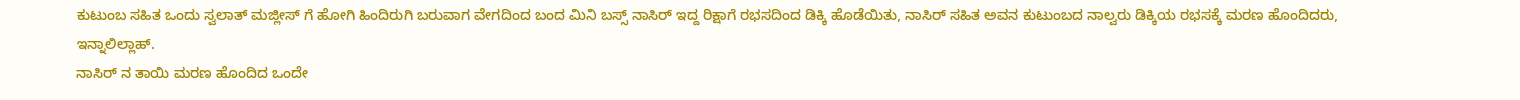ಕುಟುಂಬ ಸಹಿತ ಒಂದು ಸ್ವಲಾತ್ ಮಜ್ಲೀಸ್ ಗೆ ಹೋಗಿ ಹಿಂದಿರುಗಿ ಬರುವಾಗ ವೇಗದಿಂದ ಬಂದ ಮಿನಿ ಬಸ್ಸ್ ನಾಸಿರ್ ಇದ್ದ ರಿಕ್ಷಾಗೆ ರಭಸದಿಂದ ಡಿಕ್ಕಿ ಹೊಡೆಯಿತು, ನಾಸಿರ್ ಸಹಿತ ಅವನ ಕುಟುಂಬದ ನಾಲ್ವರು ಡಿಕ್ಕಿಯ ರಭಸಕ್ಕೆ ಮರಣ ಹೊಂದಿದರು, ಇನ್ನಾಲಿಲ್ಲಾಹ್.
ನಾಸಿರ್ ನ ತಾಯಿ ಮರಣ ಹೊಂದಿದ ಒಂದೇ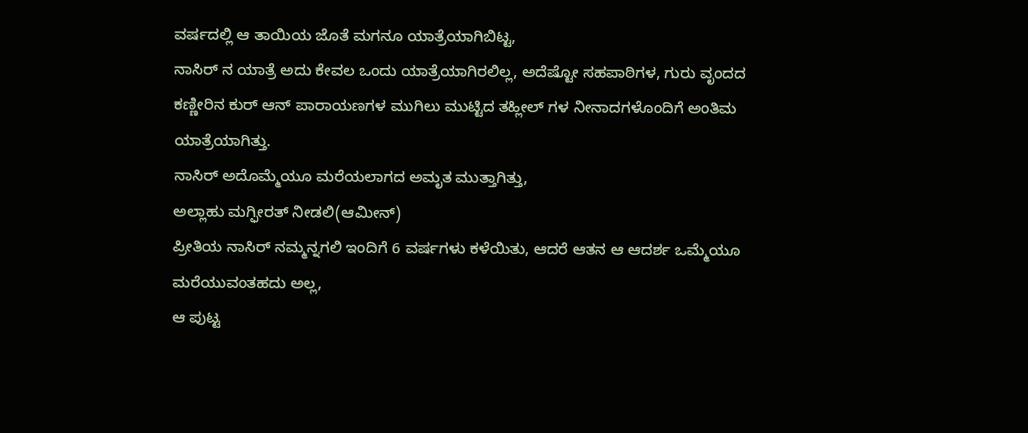ವರ್ಷದಲ್ಲಿ ಆ ತಾಯಿಯ ಜೊತೆ ಮಗನೂ ಯಾತ್ರೆಯಾಗಿಬಿಟ್ಟ,
ನಾಸಿರ್ ನ ಯಾತ್ರೆ ಅದು ಕೇವಲ ಒಂದು ಯಾತ್ರೆಯಾಗಿರಲಿಲ್ಲ, ಅದೆಷ್ಟೋ ಸಹಪಾಠಿಗಳ, ಗುರು ವೃಂದದ ಕಣ್ಣೀರಿನ ಕುರ್ ಆನ್ ಪಾರಾಯಣಗಳ ಮುಗಿಲು ಮುಟ್ಟಿದ ತಹ್ಲೀಲ್ ಗಳ ನೀನಾದಗಳೊಂದಿಗೆ ಅಂತಿಮ ಯಾತ್ರೆಯಾಗಿತ್ತು.
ನಾಸಿರ್ ಅದೊಮ್ಮೆಯೂ ಮರೆಯಲಾಗದ ಅಮೃತ ಮುತ್ತಾಗಿತ್ತು,
ಅಲ್ಲಾಹು ಮಗ್ಫೀರತ್ ನೀಡಲಿ(ಆಮೀನ್)
ಪ್ರೀತಿಯ ನಾಸಿರ್ ನಮ್ಮನ್ನಗಲಿ ಇಂದಿಗೆ 6 ವರ್ಷಗಳು ಕಳೆಯಿತು, ಆದರೆ ಆತನ ಆ ಆದರ್ಶ ಒಮ್ಮೆಯೂ ಮರೆಯುವಂತಹದು ಅಲ್ಲ,
ಆ ಪುಟ್ಟ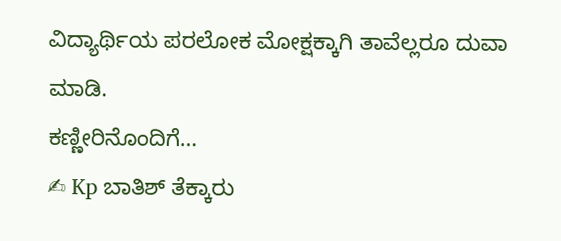ವಿದ್ಯಾರ್ಥಿಯ ಪರಲೋಕ ಮೋಕ್ಷಕ್ಕಾಗಿ ತಾವೆಲ್ಲರೂ ದುವಾ ಮಾಡಿ.
ಕಣ್ಣೀರಿನೊಂದಿಗೆ…
✍ Kp ಬಾತಿಶ್ ತೆಕ್ಕಾರು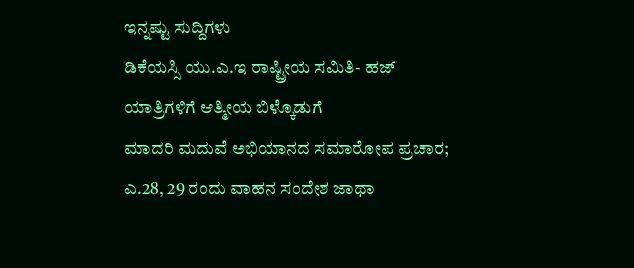ಇನ್ನಷ್ಟು ಸುದ್ದಿಗಳು
ಡಿಕೆಯಸ್ಸಿ ಯು.ಎ.ಇ ರಾಷ್ಟ್ರೀಯ ಸಮಿತಿ- ಹಜ್ ಯಾತ್ರಿಗಳಿಗೆ ಆತ್ಮೀಯ ಬಿಳ್ಕೊಡುಗೆ
ಮಾದರಿ ಮದುವೆ ಅಭಿಯಾನದ ಸಮಾರೋಪ ಪ್ರಚಾರ; ಎ.28, 29 ರಂದು ವಾಹನ ಸಂದೇಶ ಜಾಥಾ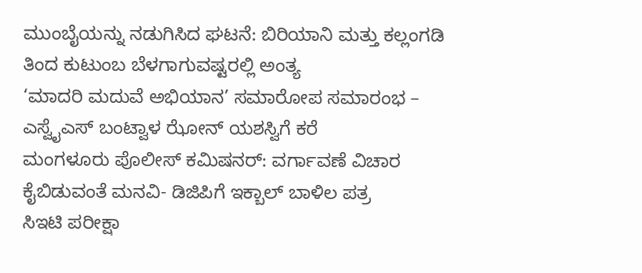ಮುಂಬೈಯನ್ನು ನಡುಗಿಸಿದ ಘಟನೆ: ಬಿರಿಯಾನಿ ಮತ್ತು ಕಲ್ಲಂಗಡಿ ತಿಂದ ಕುಟುಂಬ ಬೆಳಗಾಗುವಷ್ಟರಲ್ಲಿ ಅಂತ್ಯ
‘ಮಾದರಿ ಮದುವೆ ಅಭಿಯಾನ’ ಸಮಾರೋಪ ಸಮಾರಂಭ – ಎಸ್ವೈಎಸ್ ಬಂಟ್ವಾಳ ಝೋನ್ ಯಶಸ್ವಿಗೆ ಕರೆ
ಮಂಗಳೂರು ಪೊಲೀಸ್ ಕಮಿಷನರ್: ವರ್ಗಾವಣೆ ವಿಚಾರ ಕೈಬಿಡುವಂತೆ ಮನವಿ- ಡಿಜಿಪಿಗೆ ಇಕ್ಬಾಲ್ ಬಾಳಿಲ ಪತ್ರ
ಸಿಇಟಿ ಪರೀಕ್ಷಾ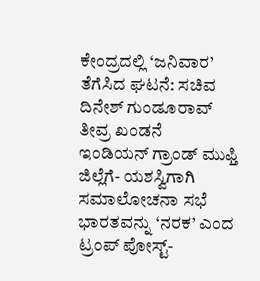ಕೇಂದ್ರದಲ್ಲಿ ‘ಜನಿವಾರ’ ತೆಗೆಸಿದ ಘಟನೆ: ಸಚಿವ ದಿನೇಶ್ ಗುಂಡೂರಾವ್ ತೀವ್ರ ಖಂಡನೆ
ಇಂಡಿಯನ್ ಗ್ರಾಂಡ್ ಮುಫ್ತಿ ಜಿಲ್ಲೆಗೆ- ಯಶಸ್ವಿಗಾಗಿ ಸಮಾಲೋಚನಾ ಸಭೆ
ಭಾರತವನ್ನು ‘ನರಕ’ ಎಂದ ಟ್ರಂಪ್ ಪೋಸ್ಟ್-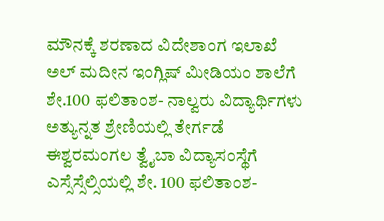ಮೌನಕ್ಕೆ ಶರಣಾದ ವಿದೇಶಾಂಗ ಇಲಾಖೆ
ಅಲ್ ಮದೀನ ಇಂಗ್ಲಿಷ್ ಮೀಡಿಯಂ ಶಾಲೆಗೆ ಶೇ.100 ಫಲಿತಾಂಶ- ನಾಲ್ವರು ವಿದ್ಯಾರ್ಥಿಗಳು ಅತ್ಯುನ್ನತ ಶ್ರೇಣಿಯಲ್ಲಿ ತೇರ್ಗಡೆ
ಈಶ್ವರಮಂಗಲ ತ್ವೈಬಾ ವಿದ್ಯಾಸಂಸ್ಥೆಗೆ ಎಸ್ಸೆಸ್ಸೆಲ್ಸಿಯಲ್ಲಿ ಶೇ. 100 ಫಲಿತಾಂಶ-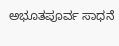ಅಭೂತಪೂರ್ವ ಸಾಧನೆ